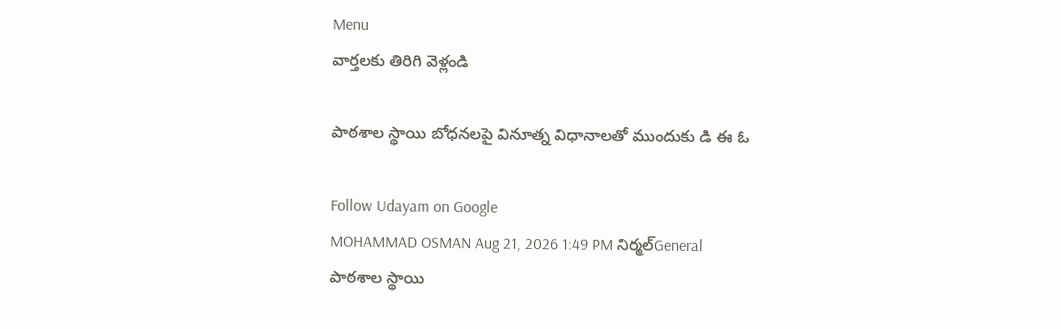Menu
వార్తలకు తిరిగి వెళ్లండి

పాఠశాల స్థాయి బోధనలపై వినూత్న విధానాలతో ముందుకు డి ఈ ఓ

Follow Udayam on Google
MOHAMMAD OSMAN Aug 21, 2026 1:49 PM నిర్మల్General
పాఠశాల స్థాయి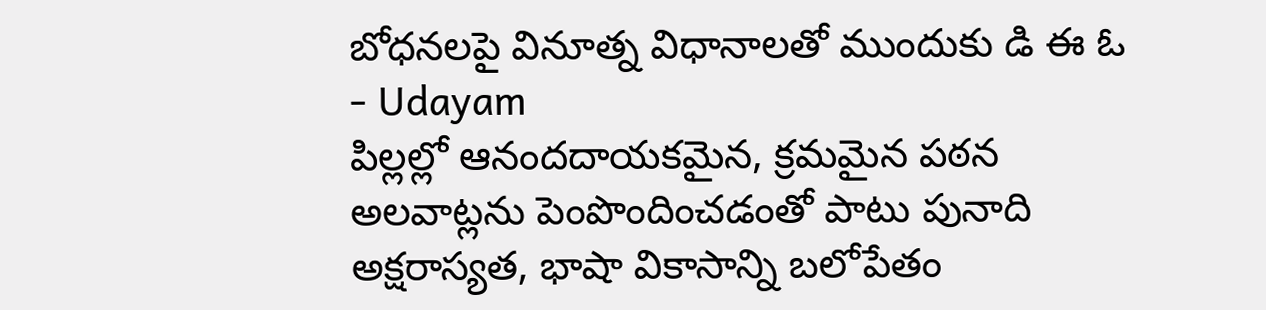బోధనలపై వినూత్న విధానాలతో ముందుకు డి ఈ ఓ - Udayam
పిల్లల్లో ఆనందదాయకమైన, క్రమమైన పఠన అలవాట్లను పెంపొందించడంతో పాటు పునాది అక్షరాస్యత, భాషా వికాసాన్ని బలోపేతం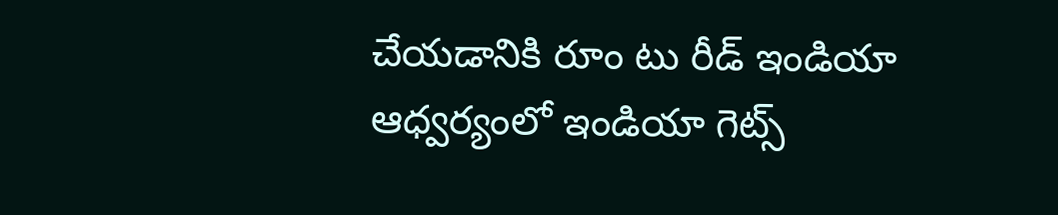చేయడానికి రూం టు రీడ్ ఇండియా ఆధ్వర్యంలో ఇండియా గెట్స్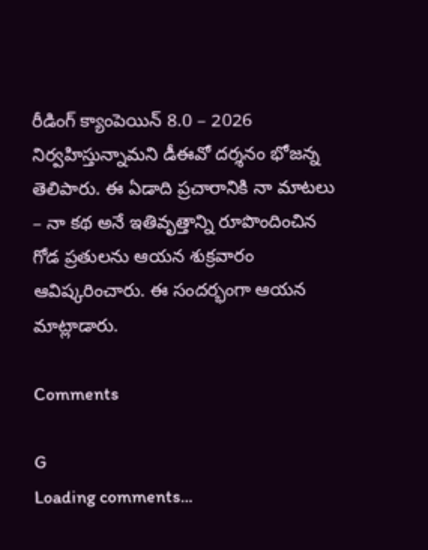రీడింగ్ క్యాంపెయిన్ 8.0 – 2026 నిర్వహిస్తున్నామని డీఈవో దర్శనం భోజన్న తెలిపారు. ఈ ఏడాది ప్రచారానికి నా మాటలు – నా కథ అనే ఇతివృత్తాన్ని రూపొందించిన గోడ ప్రతులను ఆయన శుక్రవారం ఆవిష్కరించారు. ఈ సందర్భంగా ఆయన మాట్లాడారు.

Comments

G
Loading comments...